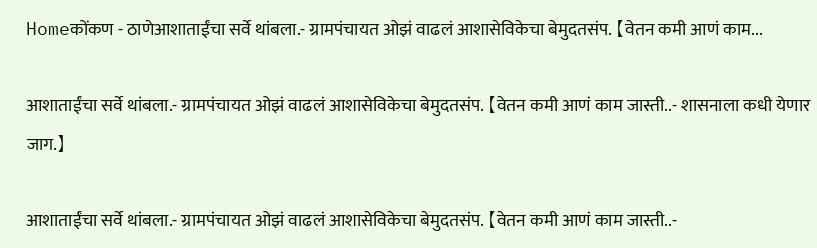Homeकोंकण - ठाणेआशाताईंचा सर्वे थांबला.- ग्रामपंचायत ओझं वाढलं आशासेविकेचा बेमुदतसंप. 【वेतन कमी आणं काम...

आशाताईंचा सर्वे थांबला.- ग्रामपंचायत ओझं वाढलं आशासेविकेचा बेमुदतसंप. 【वेतन कमी आणं काम जास्ती..- शासनाला कधी येणार जाग.】

आशाताईंचा सर्वे थांबला.- ग्रामपंचायत ओझं वाढलं आशासेविकेचा बेमुदतसंप. 【वेतन कमी आणं काम जास्ती..-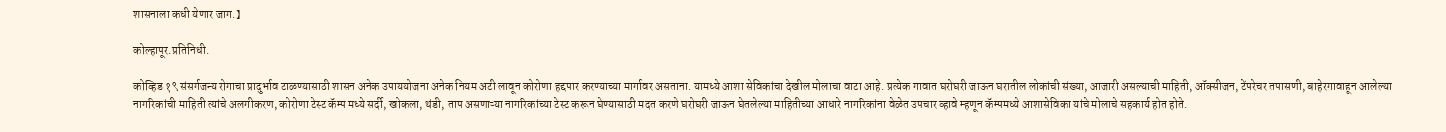शासनाला कधी येणार जाग.】

कोल्हापूर.प्रतिनिधी.

कोव्हिड १९ संसर्गजन्य रोगाचा प्रादुर्भाव टाळण्यासाठी शासन अनेक उपाययोजना अनेक नियम अटी लावून कोरोणा हद्दपार करण्याच्या मार्गावर असताना. यामध्ये आशा सेविकांचा देखील मोलाचा वाटा आहे. प्रत्येक गावात घरोघरी जाऊन घरातील लोकांची संख्या, आजारी असल्याची माहिती, ऑक्सीजन, टेंपरेचर तपासणी, बाहेरगावाहून आलेल्या नागरिकांची माहिती त्यांचे अलगीकरण, कोरोणा टेस्ट कॅम्प मध्ये सर्दी, खोकला, थंडी, ताप असणाऱ्या नागरिकांच्या टेस्ट करून घेण्यासाठी मदत करणे घरोघरी जाऊन घेतलेल्या माहितीच्या आधारे नागरिकांना वेळेत उपचार व्हावे म्हणून कॅम्पमध्ये आशासेविका यांचे मोलाचे सहकार्य होत होते.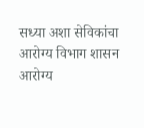सध्या अशा सेविकांचा आरोग्य विभाग शासन आरोग्य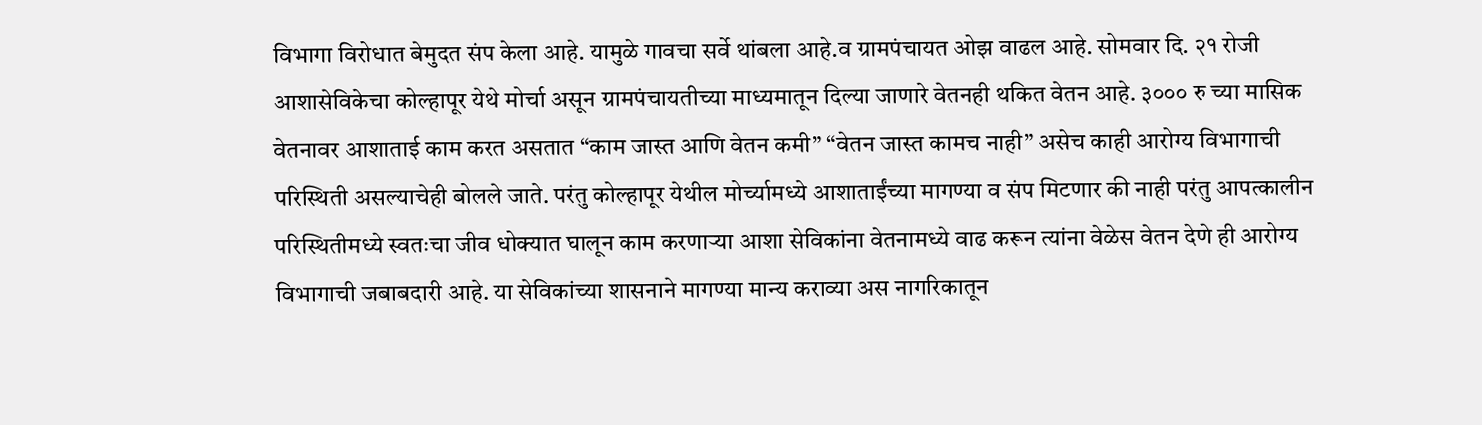विभागा विरोधात बेमुदत संप केला आहे. यामुळे गावचा सर्वे थांबला आहे.व ग्रामपंचायत ओझ वाढल आहे. सोमवार दि. २१ रोजी आशासेविकेचा कोल्हापूर येथे मोर्चा असून ग्रामपंचायतीच्या माध्यमातून दिल्या जाणारे वेतनही थकित वेतन आहे. ३००० रु च्या मासिक वेतनावर आशाताई काम करत असतात “काम जास्त आणि वेतन कमी” “वेतन जास्त कामच नाही” असेच काही आरोग्य विभागाची परिस्थिती असल्याचेही बोलले जाते. परंतु कोल्हापूर येथील मोर्च्यामध्ये आशाताईंच्या मागण्या व संप मिटणार की नाही परंतु आपत्कालीन परिस्थितीमध्ये स्वतःचा जीव धोक्यात घालून काम करणाऱ्या आशा सेविकांना वेतनामध्ये वाढ करून त्यांना वेळेस वेतन देणे ही आरोग्य विभागाची जबाबदारी आहे. या सेविकांच्या शासनाने मागण्या मान्य कराव्या अस नागरिकातून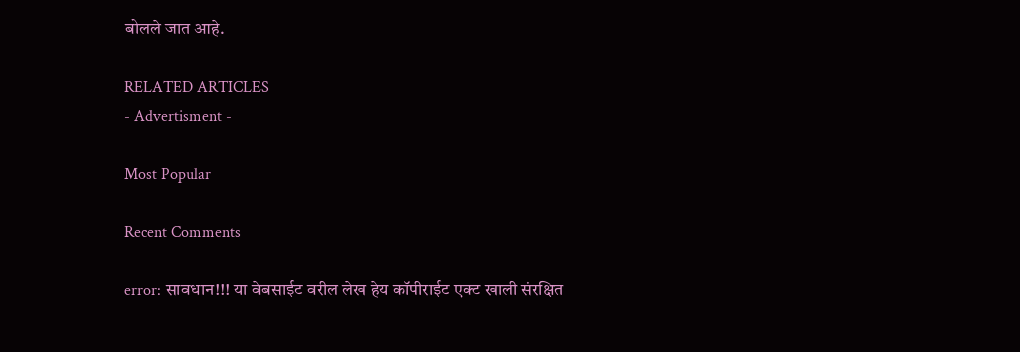बोलले जात आहे.

RELATED ARTICLES
- Advertisment -

Most Popular

Recent Comments

error: सावधान!!! या वेबसाईट वरील लेख हेय कॉपीराईट एक्ट खाली संरक्षित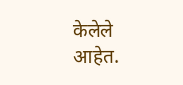केलेले आहेत.